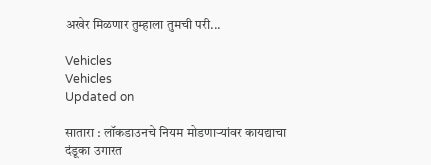अखेर मिळणार तुम्हाला तुमची परी...

Vehicles
Vehicles
Updated on

सातारा : लॉकडाउनचे नियम मोडणाऱ्यांवर कायद्याचा दंडूका उगारत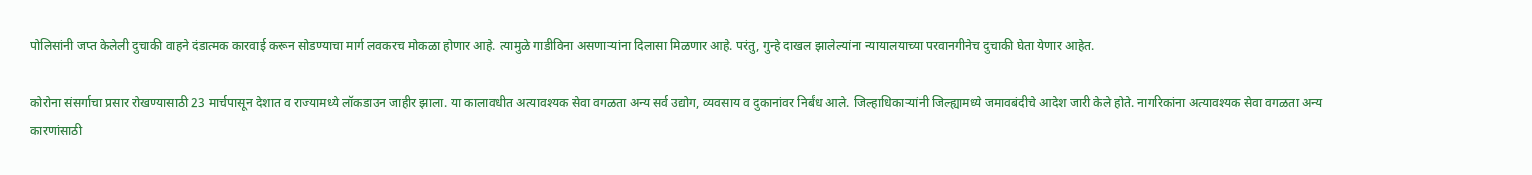पोलिसांनी जप्त केलेली दुचाकी वाहने दंडात्मक कारवाई करून सोडण्याचा मार्ग लवकरच मोकळा होणार आहे. त्यामुळे गाडीविना असणाऱ्यांना दिलासा मिळणार आहे. परंतु, गुन्हे दाखल झालेल्यांना न्यायालयाच्या परवानगीनेच दुचाकी घेता येणार आहेत.

कोरोना संसर्गाचा प्रसार रोखण्यासाठी 23 मार्चपासून देशात व राज्यामध्ये लॉकडाउन जाहीर झाला. या कालावधीत अत्यावश्‍यक सेवा वगळता अन्य सर्व उद्योग, व्यवसाय व दुकानांवर निर्बंध आले. जिल्हाधिकाऱ्यांनी जिल्ह्यामध्ये जमावबंदीचे आदेश जारी केले होते. नागरिकांना अत्यावश्‍यक सेवा वगळता अन्य कारणांसाठी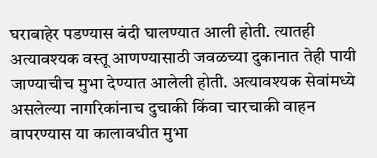घराबाहेर पडण्यास बंदी घालण्यात आली होती. त्यातही अत्यावश्‍यक वस्तू आणण्यासाठी जवळच्या दुकानात तेही पायी जाण्याचीच मुभा देण्यात आलेली होती. अत्यावश्‍यक सेवांमध्ये असलेल्या नागरिकांनाच दुचाकी किंवा चारचाकी वाहन वापरण्यास या कालावधीत मुभा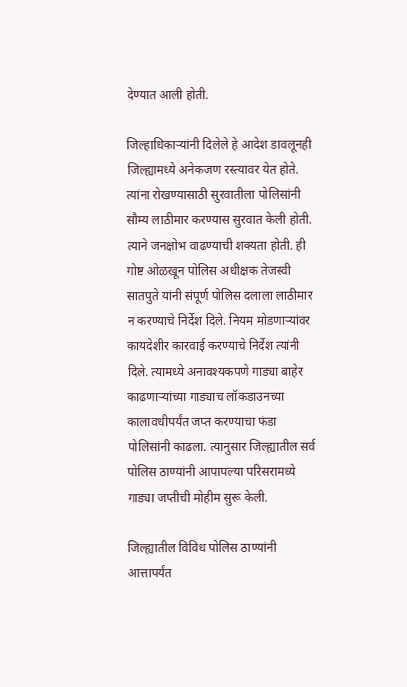देण्यात आली होती.

जिल्हाधिकाऱ्यांनी दिलेले हे आदेश डावलूनही जिल्ह्यामध्ये अनेकजण रस्त्यावर येत होते. त्यांना रोखण्यासाठी सुरवातीला पोलिसांनी सौम्य लाठीमार करण्यास सुरवात केली होती. त्याने जनक्षोभ वाढण्याची शक्‍यता होती. ही गोष्ट ओळखून पोलिस अधीक्षक तेजस्वी सातपुते यांनी संपूर्ण पोलिस दलाला लाठीमार न करण्याचे निर्देश दिले. नियम मोडणाऱ्यांवर कायदेशीर कारवाई करण्याचे निर्देश त्यांनी दिले. त्यामध्ये अनावश्‍यकपणे गाड्या बाहेर काढणाऱ्यांच्या गाड्याच लॉकडाउनच्या कालावधीपर्यंत जप्त करण्याचा फंडा पोलिसांनी काढला. त्यानुसार जिल्ह्यातील सर्व पोलिस ठाण्यांनी आपापल्या परिसरामध्ये गाड्या जप्तीची मोहीम सुरू केली.

जिल्ह्यातील विविध पोलिस ठाण्यांनी आत्तापर्यंत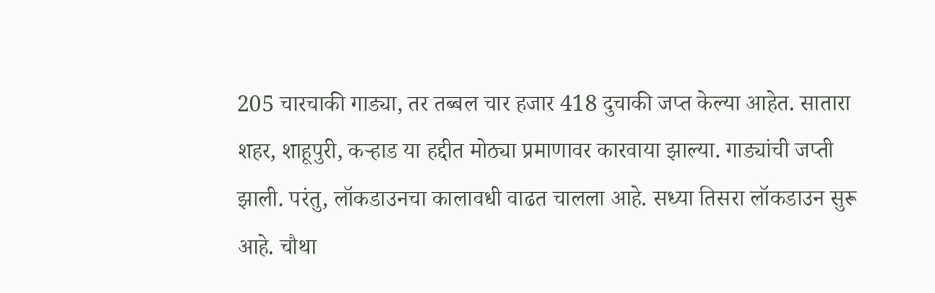205 चारचाकी गाड्या, तर तब्बल चार हजार 418 दुचाकी जप्त केल्या आहेत. सातारा शहर, शाहूपुरी, कऱ्हाड या हद्दीत मोठ्या प्रमाणावर कारवाया झाल्या. गाड्यांची जप्ती झाली. परंतु, लॉकडाउनचा कालावधी वाढत चालला आहे. सध्या तिसरा लॉकडाउन सुरू आहे. चौथा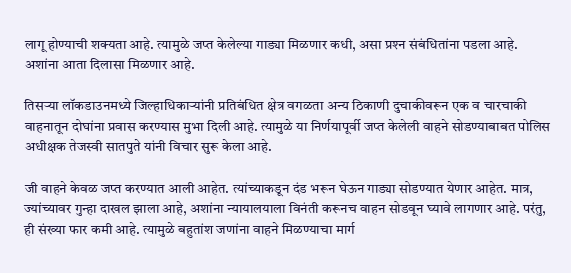लागू होण्याची शक्‍यता आहे. त्यामुळे जप्त केलेल्या गाड्या मिळणार कधी, असा प्रश्‍न संबंधितांना पडला आहे. अशांना आता दिलासा मिळणार आहे.

तिसऱ्या लॉकडाउनमध्ये जिल्हाधिकाऱ्यांनी प्रतिबंधित क्षेत्र वगळता अन्य ठिकाणी दुचाकीवरून एक व चारचाकी वाहनातून दोघांना प्रवास करण्यास मुभा दिली आहे. त्यामुळे या निर्णयापूर्वी जप्त केलेली वाहने सोडण्याबाबत पोलिस अधीक्षक तेजस्वी सातपुते यांनी विचार सुरू केला आहे.

जी वाहने केवळ जप्त करण्यात आली आहेत. त्यांच्याकडून दंड भरून घेऊन गाड्या सोडण्यात येणार आहेत. मात्र, ज्यांच्यावर गुन्हा दाखल झाला आहे, अशांना न्यायालयाला विनंती करूनच वाहन सोडवून घ्यावे लागणार आहे. परंतु, ही संख्या फार कमी आहे. त्यामुळे बहुतांश जणांना वाहने मिळण्याचा मार्ग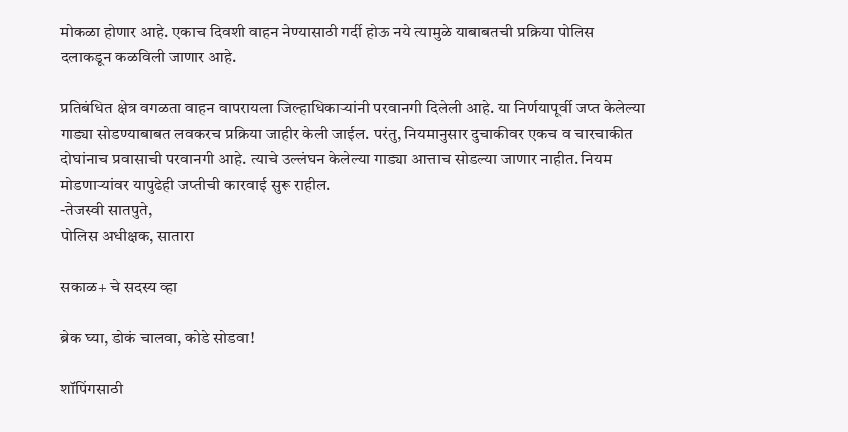मोकळा होणार आहे. एकाच दिवशी वाहन नेण्यासाठी गर्दी होऊ नये त्यामुळे याबाबतची प्रक्रिया पोलिस दलाकडून कळविली जाणार आहे.

प्रतिबंधित क्षेत्र वगळता वाहन वापरायला जिल्हाधिकाऱ्यांनी परवानगी दिलेली आहे. या निर्णयापूर्वी जप्त केलेल्या गाड्या सोडण्याबाबत लवकरच प्रक्रिया जाहीर केली जाईल. परंतु, नियमानुसार दुचाकीवर एकच व चारचाकीत दोघांनाच प्रवासाची परवानगी आहे. त्याचे उल्लंघन केलेल्या गाड्या आत्ताच सोडल्या जाणार नाहीत. नियम मोडणाऱ्यांवर यापुढेही जप्तीची कारवाई सुरू राहील.
-तेजस्वी सातपुते,
पोलिस अधीक्षक, सातारा

सकाळ+ चे सदस्य व्हा

ब्रेक घ्या, डोकं चालवा, कोडे सोडवा!

शॉपिंगसाठी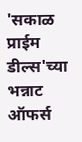'सकाळ प्राईम डील्स'च्या भन्नाट ऑफर्स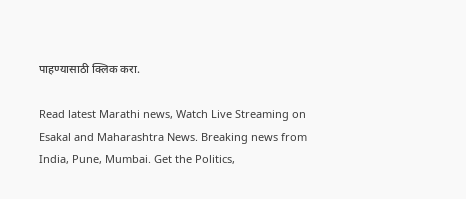पाहण्यासाठी क्लिक करा.

Read latest Marathi news, Watch Live Streaming on Esakal and Maharashtra News. Breaking news from India, Pune, Mumbai. Get the Politics,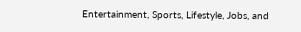Entertainment, Sports, Lifestyle, Jobs, and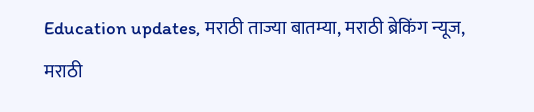Education updates, मराठी ताज्या बातम्या, मराठी ब्रेकिंग न्यूज, मराठी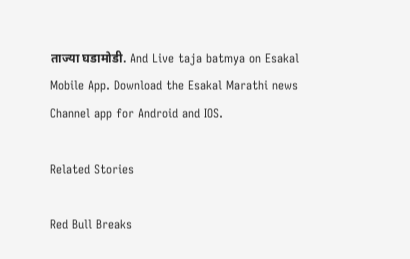ताज्या घडामोडी. And Live taja batmya on Esakal Mobile App. Download the Esakal Marathi news Channel app for Android and IOS.

Related Stories

Red Bull Breaks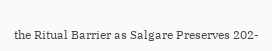the Ritual Barrier as Salgare Preserves 202-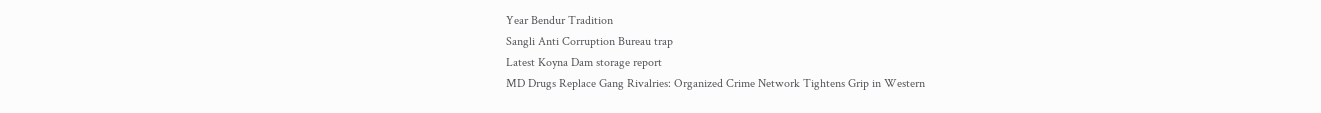Year Bendur Tradition
Sangli Anti Corruption Bureau trap
Latest Koyna Dam storage report
MD Drugs Replace Gang Rivalries: Organized Crime Network Tightens Grip in Western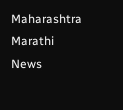Maharashtra
Marathi News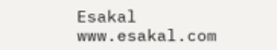Esakal
www.esakal.com